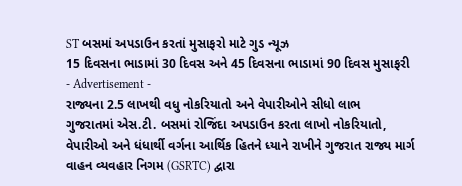ST બસમાં અપડાઉન કરતાં મુસાફરો માટે ગુડ ન્યૂઝ
15 દિવસના ભાડામાં 30 દિવસ અને 45 દિવસના ભાડામાં 90 દિવસ મુસાફરી
- Advertisement -
રાજ્યના 2.5 લાખથી વધુ નોકરિયાતો અને વેપારીઓને સીધો લાભ
ગુજરાતમાં એસ.ટી. બસમાં રોજિંદા અપડાઉન કરતા લાખો નોકરિયાતો, વેપારીઓ અને ધંધાર્થી વર્ગના આર્થિક હિતને ધ્યાને રાખીને ગુજરાત રાજ્ય માર્ગ વાહન વ્યવહાર નિગમ (GSRTC) દ્વારા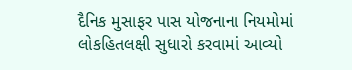દૈનિક મુસાફર પાસ યોજનાના નિયમોમાં લોકહિતલક્ષી સુધારો કરવામાં આવ્યો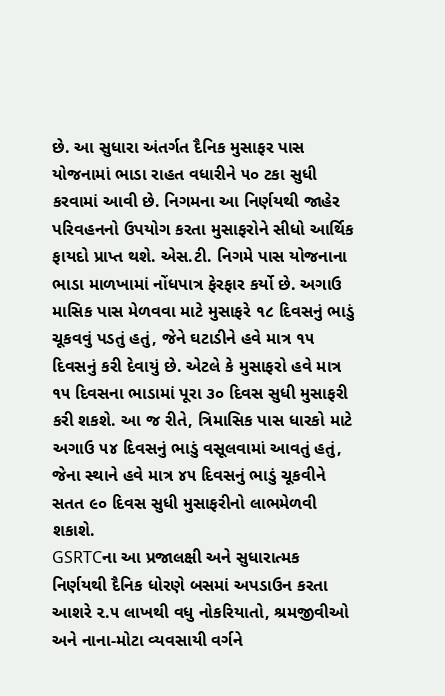છે. આ સુધારા અંતર્ગત દૈનિક મુસાફર પાસ યોજનામાં ભાડા રાહત વધારીને ૫૦ ટકા સુધી કરવામાં આવી છે. નિગમના આ નિર્ણયથી જાહેર પરિવહનનો ઉપયોગ કરતા મુસાફરોને સીધો આર્થિક ફાયદો પ્રાપ્ત થશે. એસ.ટી. નિગમે પાસ યોજનાના ભાડા માળખામાં નોંધપાત્ર ફેરફાર કર્યો છે. અગાઉ માસિક પાસ મેળવવા માટે મુસાફરે ૧૮ દિવસનું ભાડું ચૂકવવું પડતું હતું, જેને ઘટાડીને હવે માત્ર ૧૫ દિવસનું કરી દેવાયું છે. એટલે કે મુસાફરો હવે માત્ર ૧૫ દિવસના ભાડામાં પૂરા ૩૦ દિવસ સુધી મુસાફરી કરી શકશે. આ જ રીતે, ત્રિમાસિક પાસ ધારકો માટે અગાઉ ૫૪ દિવસનું ભાડું વસૂલવામાં આવતું હતું, જેના સ્થાને હવે માત્ર ૪૫ દિવસનું ભાડું ચૂકવીને સતત ૯૦ દિવસ સુધી મુસાફરીનો લાભમેળવી શકાશે.
GSRTCના આ પ્રજાલક્ષી અને સુધારાત્મક નિર્ણયથી દૈનિક ધોરણે બસમાં અપડાઉન કરતા આશરે ૨.૫ લાખથી વધુ નોકરિયાતો, શ્રમજીવીઓ અને નાના-મોટા વ્યવસાયી વર્ગને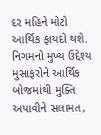દર મહિને મોટો આર્થિક ફાયદો થશે. નિગમનો મુખ્ય ઉદ્દેશ્ય મુસાફરોને આર્થિક બોજમાંથી મુક્તિ અપાવીને સલામત,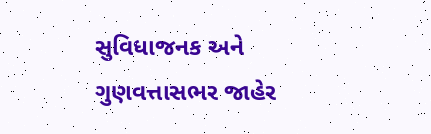સુવિધાજનક અને ગુણવત્તાસભર જાહેર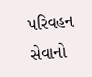પરિવહન સેવાનો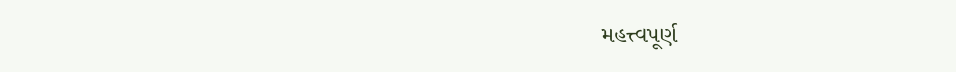મહત્ત્વપૂર્ણ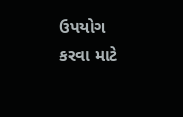ઉપયોગ કરવા માટે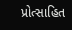પ્રોત્સાહિત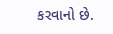કરવાનો છે.